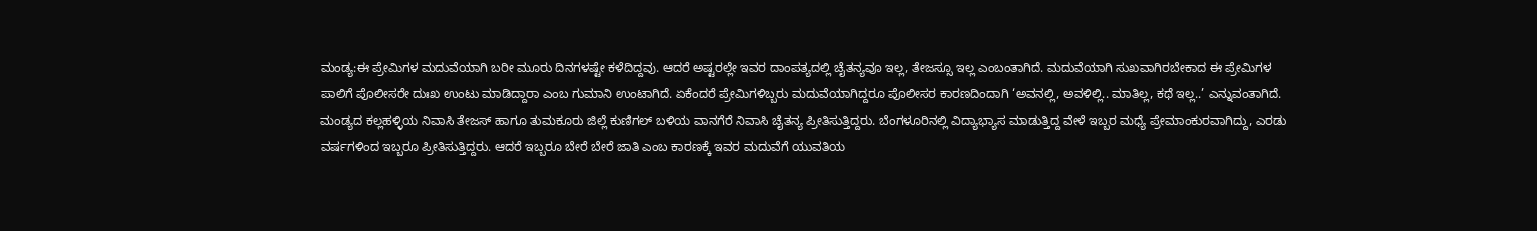ಮಂಡ್ಯ:ಈ ಪ್ರೇಮಿಗಳ ಮದುವೆಯಾಗಿ ಬರೀ ಮೂರು ದಿನಗಳಷ್ಟೇ ಕಳೆದಿದ್ದವು. ಆದರೆ ಅಷ್ಟರಲ್ಲೇ ಇವರ ದಾಂಪತ್ಯದಲ್ಲಿ ಚೈತನ್ಯವೂ ಇಲ್ಲ, ತೇಜಸ್ಸೂ ಇಲ್ಲ ಎಂಬಂತಾಗಿದೆ. ಮದುವೆಯಾಗಿ ಸುಖವಾಗಿರಬೇಕಾದ ಈ ಪ್ರೇಮಿಗಳ ಪಾಲಿಗೆ ಪೊಲೀಸರೇ ದುಃಖ ಉಂಟು ಮಾಡಿದ್ದಾರಾ ಎಂಬ ಗುಮಾನಿ ಉಂಟಾಗಿದೆ. ಏಕೆಂದರೆ ಪ್ರೇಮಿಗಳಿಬ್ಬರು ಮದುವೆಯಾಗಿದ್ದರೂ ಪೊಲೀಸರ ಕಾರಣದಿಂದಾಗಿ ‘ಅವನಲ್ಲಿ, ಅವಳಿಲ್ಲಿ.. ಮಾತಿಲ್ಲ, ಕಥೆ ಇಲ್ಲ..’ ಎನ್ನುವಂತಾಗಿದೆ.
ಮಂಡ್ಯದ ಕಲ್ಲಹಳ್ಳಿಯ ನಿವಾಸಿ ತೇಜಸ್ ಹಾಗೂ ತುಮಕೂರು ಜಿಲ್ಲೆ ಕುಣಿಗಲ್ ಬಳಿಯ ವಾನಗೆರೆ ನಿವಾಸಿ ಚೈತನ್ಯ ಪ್ರೀತಿಸುತ್ತಿದ್ದರು. ಬೆಂಗಳೂರಿನಲ್ಲಿ ವಿದ್ಯಾಭ್ಯಾಸ ಮಾಡುತ್ತಿದ್ದ ವೇಳೆ ಇಬ್ಬರ ಮಧ್ಯೆ ಪ್ರೇಮಾಂಕುರವಾಗಿದ್ದು, ಎರಡು ವರ್ಷಗಳಿಂದ ಇಬ್ಬರೂ ಪ್ರೀತಿಸುತ್ತಿದ್ದರು. ಆದರೆ ಇಬ್ಬರೂ ಬೇರೆ ಬೇರೆ ಜಾತಿ ಎಂಬ ಕಾರಣಕ್ಕೆ ಇವರ ಮದುವೆಗೆ ಯುವತಿಯ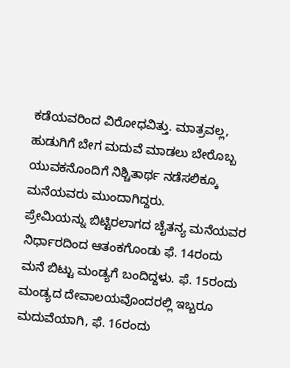ಕಡೆಯವರಿಂದ ವಿರೋಧವಿತ್ತು. ಮಾತ್ರವಲ್ಲ, ಹುಡುಗಿಗೆ ಬೇಗ ಮದುವೆ ಮಾಡಲು ಬೇರೊಬ್ಬ ಯುವಕನೊಂದಿಗೆ ನಿಶ್ಚಿತಾರ್ಥ ನಡೆಸಲಿಕ್ಕೂ ಮನೆಯವರು ಮುಂದಾಗಿದ್ದರು.
ಪ್ರೇಮಿಯನ್ನು ಬಿಟ್ಟಿರಲಾಗದ ಚೈತನ್ಯ ಮನೆಯವರ ನಿರ್ಧಾರದಿಂದ ಆತಂಕಗೊಂಡು ಫೆ. 14ರಂದು ಮನೆ ಬಿಟ್ಟು ಮಂಡ್ಯಗೆ ಬಂದಿದ್ದಳು. ಫೆ. 15ರಂದು ಮಂಡ್ಯದ ದೇವಾಲಯವೊಂದರಲ್ಲಿ ಇಬ್ಬರೂ ಮದುವೆಯಾಗಿ, ಫೆ. 16ರಂದು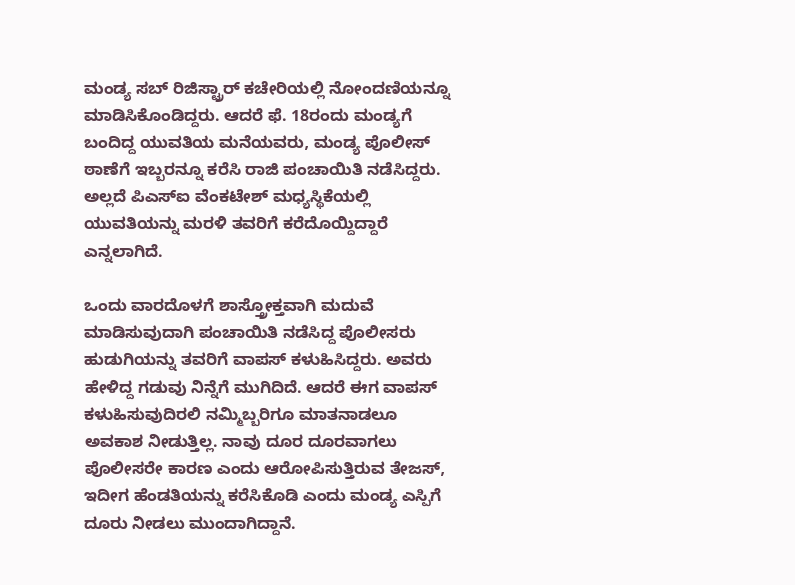ಮಂಡ್ಯ ಸಬ್ ರಿಜಿಸ್ಟ್ರಾರ್ ಕಚೇರಿಯಲ್ಲಿ ನೋಂದಣಿಯನ್ನೂ ಮಾಡಿಸಿಕೊಂಡಿದ್ದರು. ಆದರೆ ಫೆ. 18ರಂದು ಮಂಡ್ಯಗೆ ಬಂದಿದ್ದ ಯುವತಿಯ ಮನೆಯವರು, ಮಂಡ್ಯ ಪೊಲೀಸ್ ಠಾಣೆಗೆ ಇಬ್ಬರನ್ನೂ ಕರೆಸಿ ರಾಜಿ ಪಂಚಾಯಿತಿ ನಡೆಸಿದ್ದರು. ಅಲ್ಲದೆ ಪಿಎಸ್ಐ ವೆಂಕಟೇಶ್ ಮಧ್ಯಸ್ಥಿಕೆಯಲ್ಲಿ ಯುವತಿಯನ್ನು ಮರಳಿ ತವರಿಗೆ ಕರೆದೊಯ್ದಿದ್ದಾರೆ ಎನ್ನಲಾಗಿದೆ.

ಒಂದು ವಾರದೊಳಗೆ ಶಾಸ್ತ್ರೋಕ್ತವಾಗಿ ಮದುವೆ ಮಾಡಿಸುವುದಾಗಿ ಪಂಚಾಯಿತಿ ನಡೆಸಿದ್ದ ಪೊಲೀಸರು ಹುಡುಗಿಯನ್ನು ತವರಿಗೆ ವಾಪಸ್ ಕಳುಹಿಸಿದ್ದರು. ಅವರು ಹೇಳಿದ್ದ ಗಡುವು ನಿನ್ನೆಗೆ ಮುಗಿದಿದೆ. ಆದರೆ ಈಗ ವಾಪಸ್ ಕಳುಹಿಸುವುದಿರಲಿ ನಮ್ಮಿಬ್ಬರಿಗೂ ಮಾತನಾಡಲೂ ಅವಕಾಶ ನೀಡುತ್ತಿಲ್ಲ. ನಾವು ದೂರ ದೂರವಾಗಲು ಪೊಲೀಸರೇ ಕಾರಣ ಎಂದು ಆರೋಪಿಸುತ್ತಿರುವ ತೇಜಸ್, ಇದೀಗ ಹೆಂಡತಿಯನ್ನು ಕರೆಸಿಕೊಡಿ ಎಂದು ಮಂಡ್ಯ ಎಸ್ಪಿಗೆ ದೂರು ನೀಡಲು ಮುಂದಾಗಿದ್ದಾನೆ.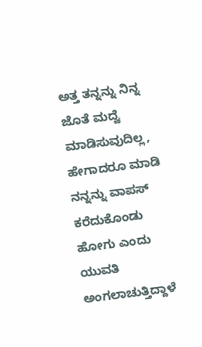ಅತ್ತ ತನ್ನನ್ನು ನಿನ್ನ ಜೊತೆ ಮದ್ವೆ ಮಾಡಿಸುವುದಿಲ್ಲ, ಹೇಗಾದರೂ ಮಾಡಿ ನನ್ನನ್ನು ವಾಪಸ್ ಕರೆದುಕೊಂಡು ಹೋಗು ಎಂದು ಯುವತಿ ಅಂಗಲಾಚುತ್ತಿದ್ದಾಳೆ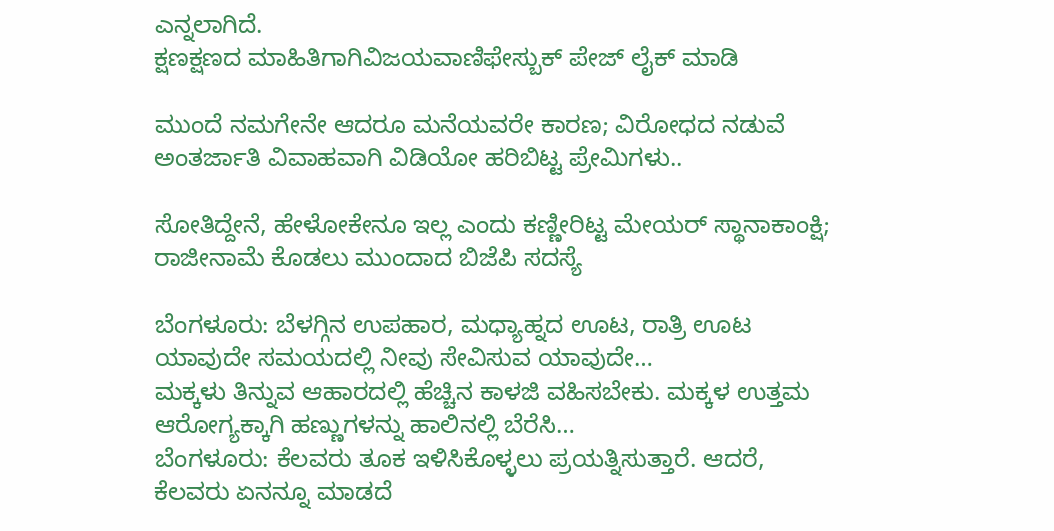ಎನ್ನಲಾಗಿದೆ.
ಕ್ಷಣಕ್ಷಣದ ಮಾಹಿತಿಗಾಗಿವಿಜಯವಾಣಿಫೇಸ್ಬುಕ್ ಪೇಜ್ ಲೈಕ್ ಮಾಡಿ

ಮುಂದೆ ನಮಗೇನೇ ಆದರೂ ಮನೆಯವರೇ ಕಾರಣ; ವಿರೋಧದ ನಡುವೆ ಅಂತರ್ಜಾತಿ ವಿವಾಹವಾಗಿ ವಿಡಿಯೋ ಹರಿಬಿಟ್ಟ ಪ್ರೇಮಿಗಳು..

ಸೋತಿದ್ದೇನೆ, ಹೇಳೋಕೇನೂ ಇಲ್ಲ ಎಂದು ಕಣ್ಣೀರಿಟ್ಟ ಮೇಯರ್ ಸ್ಥಾನಾಕಾಂಕ್ಷಿ; ರಾಜೀನಾಮೆ ಕೊಡಲು ಮುಂದಾದ ಬಿಜೆಪಿ ಸದಸ್ಯೆ

ಬೆಂಗಳೂರು: ಬೆಳಗ್ಗಿನ ಉಪಹಾರ, ಮಧ್ಯಾಹ್ನದ ಊಟ, ರಾತ್ರಿ ಊಟ ಯಾವುದೇ ಸಮಯದಲ್ಲಿ ನೀವು ಸೇವಿಸುವ ಯಾವುದೇ…
ಮಕ್ಕಳು ತಿನ್ನುವ ಆಹಾರದಲ್ಲಿ ಹೆಚ್ಚಿನ ಕಾಳಜಿ ವಹಿಸಬೇಕು. ಮಕ್ಕಳ ಉತ್ತಮ ಆರೋಗ್ಯಕ್ಕಾಗಿ ಹಣ್ಣುಗಳನ್ನು ಹಾಲಿನಲ್ಲಿ ಬೆರೆಸಿ…
ಬೆಂಗಳೂರು: ಕೆಲವರು ತೂಕ ಇಳಿಸಿಕೊಳ್ಳಲು ಪ್ರಯತ್ನಿಸುತ್ತಾರೆ. ಆದರೆ, ಕೆಲವರು ಏನನ್ನೂ ಮಾಡದೆ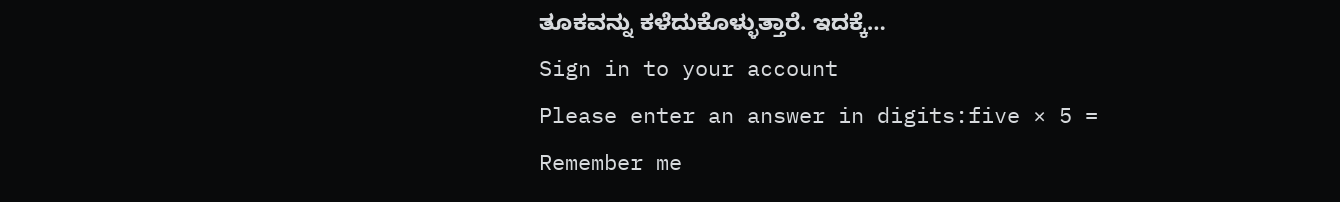ತೂಕವನ್ನು ಕಳೆದುಕೊಳ್ಳುತ್ತಾರೆ. ಇದಕ್ಕೆ…
Sign in to your account
Please enter an answer in digits:five × 5 =
Remember me